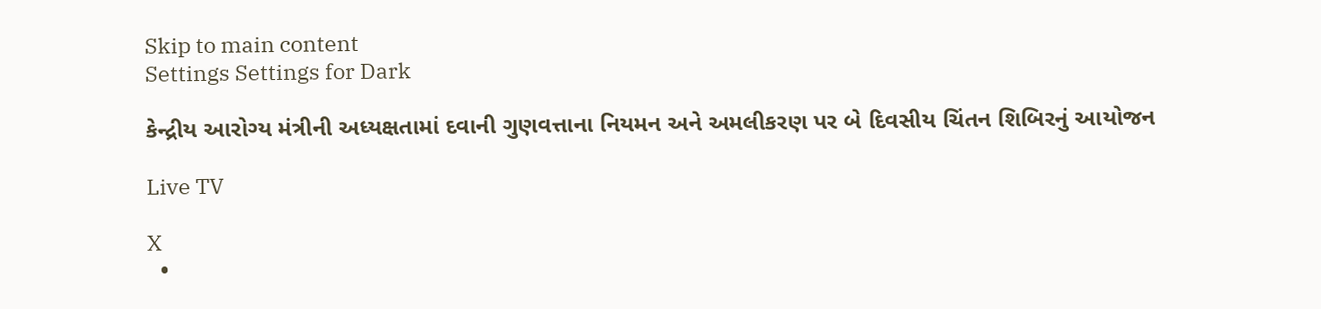Skip to main content
Settings Settings for Dark

કેન્દ્રીય આરોગ્ય મંત્રીની અધ્યક્ષતામાં દવાની ગુણવત્તાના નિયમન અને અમલીકરણ પર બે દિવસીય ચિંતન શિબિરનું આયોજન

Live TV

X
  •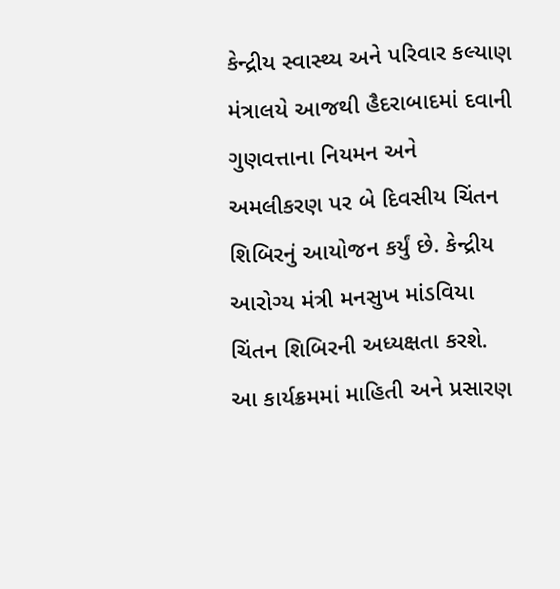કેન્દ્રીય સ્વાસ્થ્ય અને પરિવાર કલ્યાણ મંત્રાલયે આજથી હૈદરાબાદમાં દવાની ગુણવત્તાના નિયમન અને અમલીકરણ પર બે દિવસીય ચિંતન શિબિરનું આયોજન કર્યું છે. કેન્દ્રીય આરોગ્ય મંત્રી મનસુખ માંડવિયા ચિંતન શિબિરની અધ્યક્ષતા કરશે. આ કાર્યક્રમમાં માહિતી અને પ્રસારણ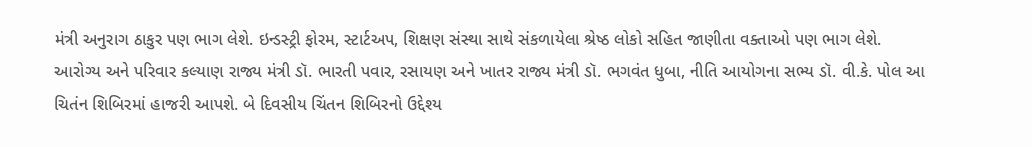મંત્રી અનુરાગ ઠાકુર પણ ભાગ લેશે. ઇન્ડસ્ટ્રી ફોરમ, સ્ટાર્ટઅપ, શિક્ષણ સંસ્થા સાથે સંકળાયેલા શ્રેષ્ઠ લોકો સહિત જાણીતા વક્તાઓ પણ ભાગ લેશે. આરોગ્ય અને પરિવાર કલ્યાણ રાજ્ય મંત્રી ડૉ. ભારતી પવાર, રસાયણ અને ખાતર રાજ્ય મંત્રી ડૉ. ભગવંત ધુબા, નીતિ આયોગના સભ્ય ડૉ. વી.કે. પોલ આ ચિતંન શિબિરમાં હાજરી આપશે. બે દિવસીય ચિંતન શિબિરનો ઉદ્દેશ્ય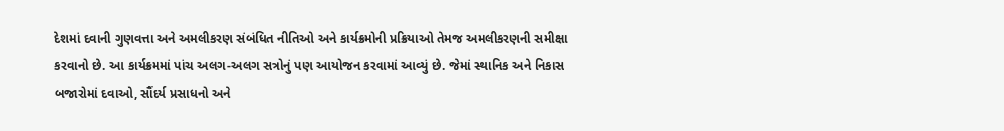દેશમાં દવાની ગુણવત્તા અને અમલીકરણ સંબંધિત નીતિઓ અને કાર્યક્રમોની પ્રક્રિયાઓ તેમજ અમલીકરણની સમીક્ષા કરવાનો છે. આ કાર્યક્રમમાં પાંચ અલગ-અલગ સત્રોનું પણ આયોજન કરવામાં આવ્યું છે. જેમાં સ્થાનિક અને નિકાસ બજારોમાં દવાઓ, સૌંદર્ય પ્રસાધનો અને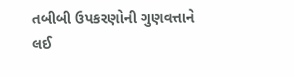તબીબી ઉપકરણોની ગુણવત્તાને લઈ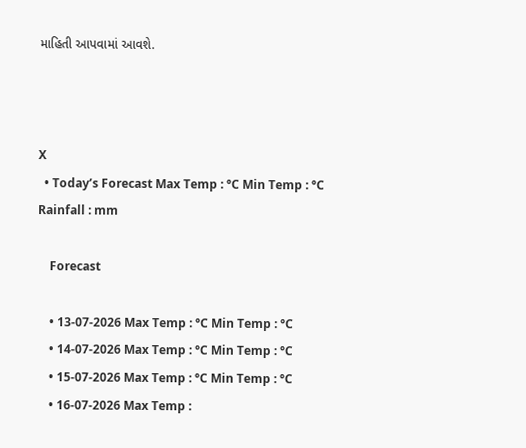માહિતી આપવામાં આવશે.



X
  • Today’s Forecast Max Temp : °C Min Temp : °C Rainfall : mm

    Forecast

    • 13-07-2026 Max Temp : °C Min Temp : °C
    • 14-07-2026 Max Temp : °C Min Temp : °C
    • 15-07-2026 Max Temp : °C Min Temp : °C
    • 16-07-2026 Max Temp :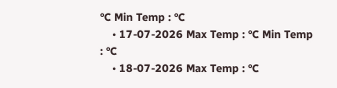°C Min Temp : °C
    • 17-07-2026 Max Temp : °C Min Temp : °C
    • 18-07-2026 Max Temp : °C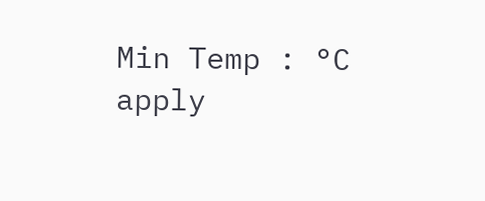Min Temp : °C
apply